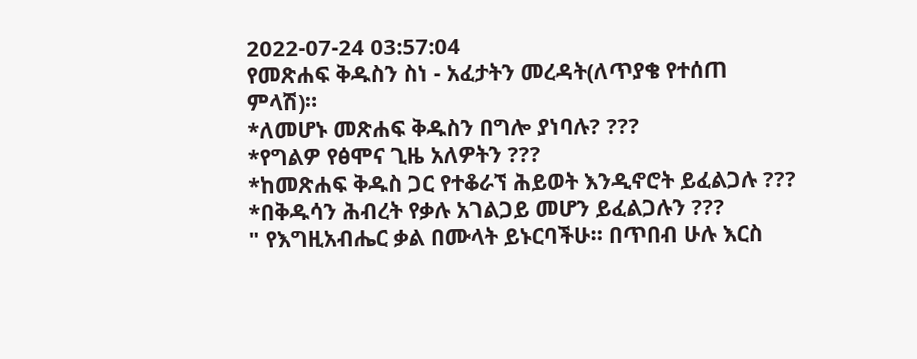2022-07-24 03:57:04
የመጽሐፍ ቅዱስን ስነ - አፈታትን መረዳት(ለጥያቄ የተሰጠ ምላሽ)።
*ለመሆኑ መጽሐፍ ቅዱስን በግሎ ያነባሉ? ???
*የግልዎ የፅሞና ጊዜ አለዎትን ???
*ከመጽሐፍ ቅዱስ ጋር የተቆራኘ ሕይወት እንዲኖሮት ይፈልጋሉ ???
*በቅዱሳን ሕብረት የቃሉ አገልጋይ መሆን ይፈልጋሉን ???
" የእግዚአብሔር ቃል በሙላት ይኑርባችሁ። በጥበብ ሁሉ እርስ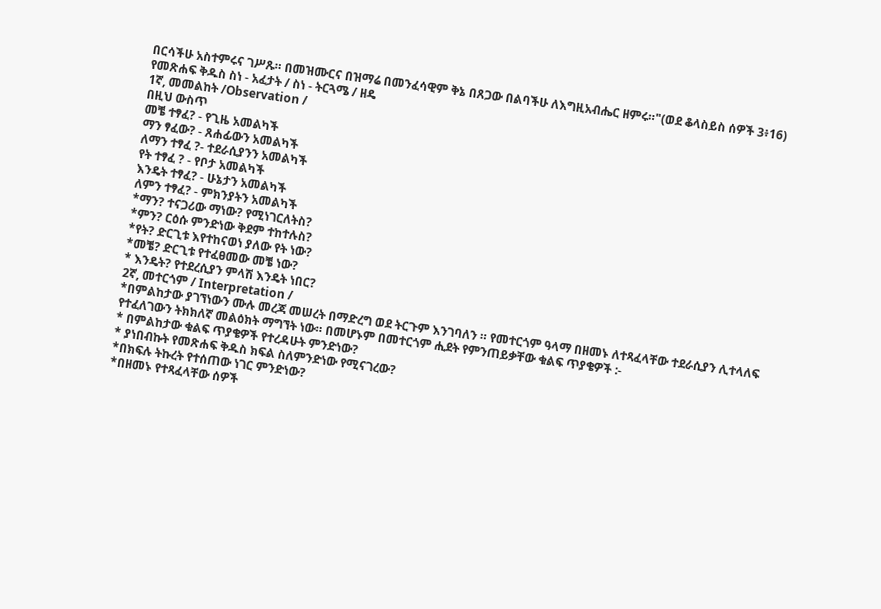በርሳችሁ አስተምሩና ገሥጹ። በመዝሙርና በዝማሬ በመንፈሳዊም ቅኔ በጸጋው በልባችሁ ለእግዚአብሔር ዘምሩ።"(ወደ ቆላስይስ ሰዎች 3፥16)
የመጽሐፍ ቅዱስ ስነ - አፈታት / ስነ - ትርጓሜ / ዘዴ
1ኛ, መመልከት /Observation /
በዚህ ውስጥ
መቼ ተፃፈ? - የጊዜ አመልካች
ማን ፃፈው? - ጸሐፊውን አመልካች
ለማን ተፃፈ ?- ተደራሲያንን አመልካች
የት ተፃፈ ? - የቦታ አመልካች
እንዴት ተፃፈ? - ሁኔታን አመልካች
ለምን ተፃፈ? - ምክንያትን አመልካች
*ማን? ተናጋሪው ማነው? የሚነገርለትስ?
*ምን? ርዕሱ ምንድነው ቅደም ተከተሉስ?
*የት? ድርጊቱ እየተከናወነ ያለው የት ነው?
*መቼ? ድርጊቱ የተፈፀመው መቼ ነው?
* እንዴት? የተደረሲያን ምላሽ እንዴት ነበር?
2ኛ, መተርጎም / Interpretation /
*በምልከታው ያገኘነውን ሙሉ መረጃ መሠረት በማድረግ ወደ ትርጉም እንገባለን ። የመተርጎም ዓላማ በዘመኑ ለተጻፈላቸው ተደራሲያን ሊተላለፍ የተፈለገውን ትክክለኛ መልዕክት ማግኘት ነው። በመሆኑም በመተርጎም ሒደት የምንጠይቃቸው ቁልፍ ጥያቄዎች :-
* በምልከታው ቁልፍ ጥያቄዎች የተረዳሁት ምንድነው?
* ያነበብኩት የመጽሐፍ ቅዱስ ክፍል ስለምንድነው የሚናገረው?
*በክፍሉ ትኩረት የተሰጠው ነገር ምንድነው?
*በዘመኑ የተጻፈላቸው ሰዎች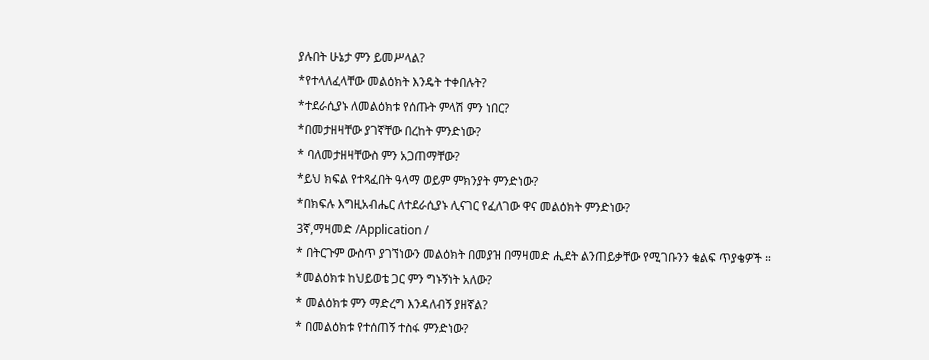ያሉበት ሁኔታ ምን ይመሥላል?
*የተላለፈላቸው መልዕክት እንዴት ተቀበሉት?
*ተደራሲያኑ ለመልዕክቱ የሰጡት ምላሽ ምን ነበር?
*በመታዘዛቸው ያገኛቸው በረከት ምንድነው?
* ባለመታዘዛቸውስ ምን አጋጠማቸው?
*ይህ ክፍል የተጻፈበት ዓላማ ወይም ምክንያት ምንድነው?
*በክፍሉ እግዚአብሔር ለተደራሲያኑ ሊናገር የፈለገው ዋና መልዕክት ምንድነው?
3ኛ,ማዛመድ /Application /
* በትርጉም ውስጥ ያገኘነውን መልዕክት በመያዝ በማዛመድ ሒደት ልንጠይቃቸው የሚገቡንን ቁልፍ ጥያቄዎች ።
*መልዕክቱ ከህይወቴ ጋር ምን ግኑኝነት አለው?
* መልዕክቱ ምን ማድረግ እንዳለብኝ ያዘኛል?
* በመልዕክቱ የተሰጠኝ ተስፋ ምንድነው?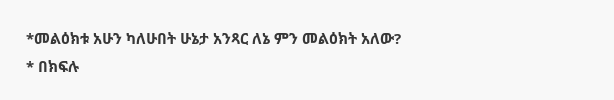*መልዕክቱ አሁን ካለሁበት ሁኔታ አንጻር ለኔ ምን መልዕክት አለው?
* በክፍሉ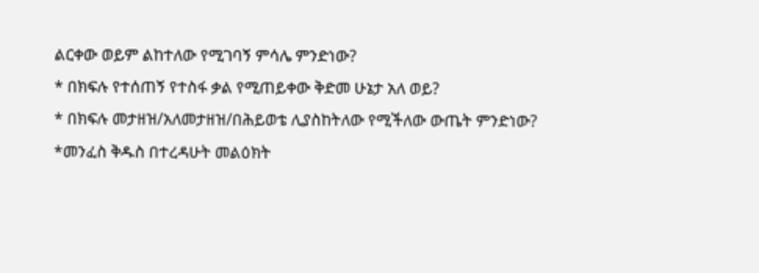ልርቀው ወይም ልከተለው የሚገባኝ ምሳሌ ምንድነው?
* በክፍሉ የተሰጠኝ የተስፋ ቃል የሚጠይቀው ቅድመ ሁኔታ አለ ወይ?
* በክፍሉ መታዘዝ/አለመታዘዝ/በሕይወቴ ሊያስከትለው የሚችለው ውጤት ምንድነው?
*መንፈስ ቅዱስ በተረዳሁት መልዕክት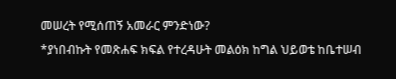መሠረት የሚሰጠኝ አመራር ምንድነው?
*ያነበብኩት የመጽሐፍ ክፍል የተረዳሁት መልዕክ ከግል ህይወቴ ከቤተሠብ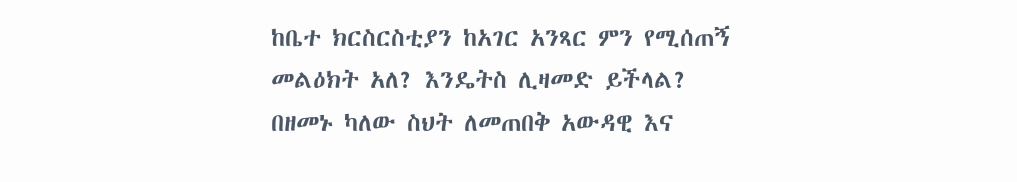ከቤተ ክርስርስቲያን ከአገር አንጻር ምን የሚሰጠኝ መልዕክት አለ? እንዴትስ ሊዛመድ ይችላል?
በዘመኑ ካለው ስህት ለመጠበቅ አውዳዊ እና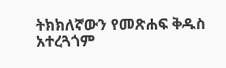ትክክለኛውን የመጽሐፍ ቅዱስ አተረጓጎም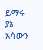ይማሩ ያኔ አሳውን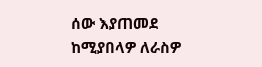ሰው እያጠመደ ከሚያበላዎ ለራስዎ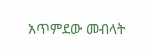አጥምደው መብላት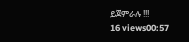ይጀምራሉ !!!
16 views00:57